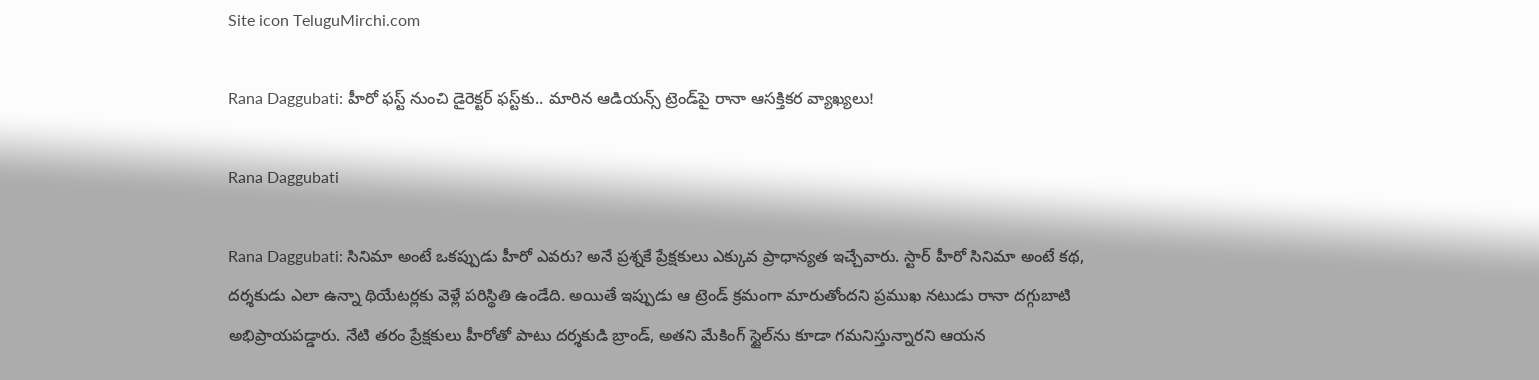Site icon TeluguMirchi.com

Rana Daggubati: హీరో ఫస్ట్ నుంచి డైరెక్టర్ ఫస్ట్‌కు.. మారిన ఆడియన్స్ ట్రెండ్‌పై రానా ఆసక్తికర వ్యాఖ్యలు!

Rana Daggubati

Rana Daggubati: సినిమా అంటే ఒకప్పుడు హీరో ఎవరు? అనే ప్రశ్నకే ప్రేక్షకులు ఎక్కువ ప్రాధాన్యత ఇచ్చేవారు. స్టార్ హీరో సినిమా అంటే కథ, దర్శకుడు ఎలా ఉన్నా థియేటర్లకు వెళ్లే పరిస్థితి ఉండేది. అయితే ఇప్పుడు ఆ ట్రెండ్ క్రమంగా మారుతోందని ప్రముఖ నటుడు రానా దగ్గుబాటి అభిప్రాయపడ్డారు. నేటి తరం ప్రేక్షకులు హీరోతో పాటు దర్శకుడి బ్రాండ్, అతని మేకింగ్ స్టైల్‌ను కూడా గమనిస్తున్నారని ఆయన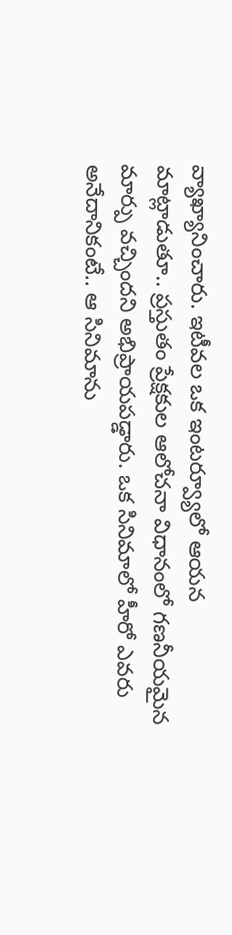వ్యాఖ్యానించారు. ఇటీవల ఒక ఇంటర్వ్యూలో ఆయన మాట్లాడుతూ.. ప్రస్తుతం ప్రేక్షకుల ఆలోచనా విధానంలో గణనీయమైన మార్పు వచ్చిందని అభిప్రాయపడ్డారు. ఒక సినిమాలో హీరో ఎవరు అనేదానికంటే.. ఆ సినిమాను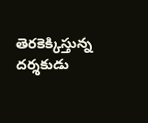తెరకెక్కిస్తున్న దర్శకుడు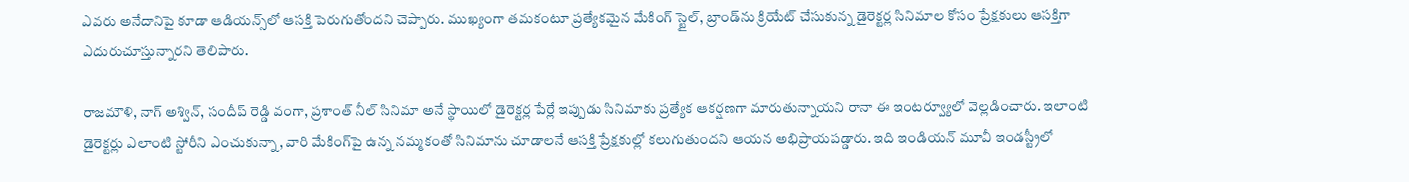ఎవరు అనేదానిపై కూడా ఆడియన్స్‌లో ఆసక్తి పెరుగుతోందని చెప్పారు. ముఖ్యంగా తమకంటూ ప్రత్యేకమైన మేకింగ్ స్టైల్, బ్రాండ్‌ను క్రియేట్ చేసుకున్న డైరెక్టర్ల సినిమాల కోసం ప్రేక్షకులు ఆసక్తిగా ఎదురుచూస్తున్నారని తెలిపారు.

రాజమౌళి, నాగ్ అశ్విన్, సందీప్ రెడ్డి వంగా, ప్రశాంత్ నీల్ సినిమా అనే స్థాయిలో డైరెక్టర్ల పేర్లే ఇప్పుడు సినిమాకు ప్రత్యేక ఆకర్షణగా మారుతున్నాయని రానా ఈ ఇంటర్వ్యూలో వెల్లడించారు. ఇలాంటి డైరెక్టర్లు ఎలాంటి స్టోరీని ఎంచుకున్నా, వారి మేకింగ్‌పై ఉన్న నమ్మకంతో సినిమాను చూడాలనే ఆసక్తి ప్రేక్షకుల్లో కలుగుతుందని ఆయన అభిప్రాయపడ్డారు. ఇది ఇండియన్ మూవీ ఇండస్ట్రీలో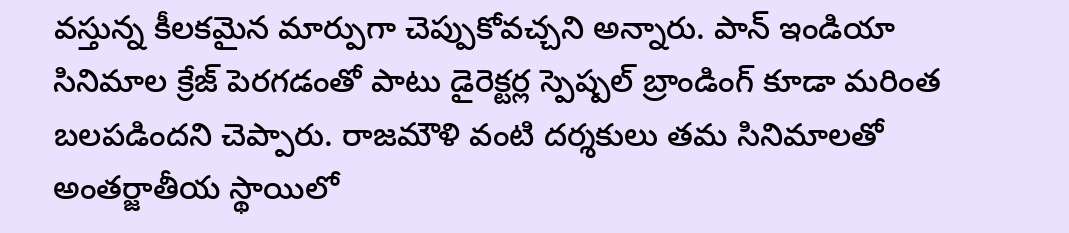వస్తున్న కీలకమైన మార్పుగా చెప్పుకోవచ్చని అన్నారు. పాన్ ఇండియా సినిమాల క్రేజ్ పెరగడంతో పాటు డైరెక్టర్ల స్పెష్పల్ బ్రాండింగ్ కూడా మరింత బలపడిందని చెప్పారు. రాజమౌళి వంటి దర్శకులు తమ సినిమాలతో అంతర్జాతీయ స్థాయిలో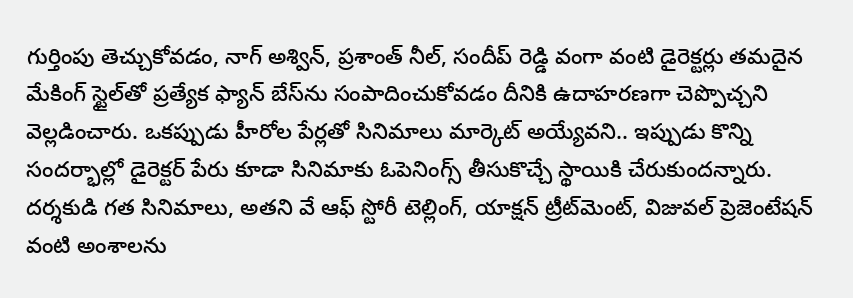గుర్తింపు తెచ్చుకోవడం, నాగ్ అశ్విన్, ప్రశాంత్ నీల్, సందీప్ రెడ్డి వంగా వంటి డైరెక్టర్లు తమదైన మేకింగ్ స్టైల్‌తో ప్రత్యేక ఫ్యాన్ బేస్‌ను సంపాదించుకోవడం దీనికి ఉదాహరణగా చెప్పొచ్చని వెల్లడించారు. ఒకప్పుడు హీరోల పేర్లతో సినిమాలు మార్కెట్ అయ్యేవని.. ఇప్పుడు కొన్ని సందర్భాల్లో డైరెక్టర్ పేరు కూడా సినిమాకు ఓపెనింగ్స్ తీసుకొచ్చే స్థాయికి చేరుకుందన్నారు. దర్శకుడి గత సినిమాలు, అతని వే ఆఫ్ స్టోరీ టెల్లింగ్, యాక్షన్ ట్రీట్‌మెంట్, విజువల్ ప్రెజెంటేషన్ వంటి అంశాలను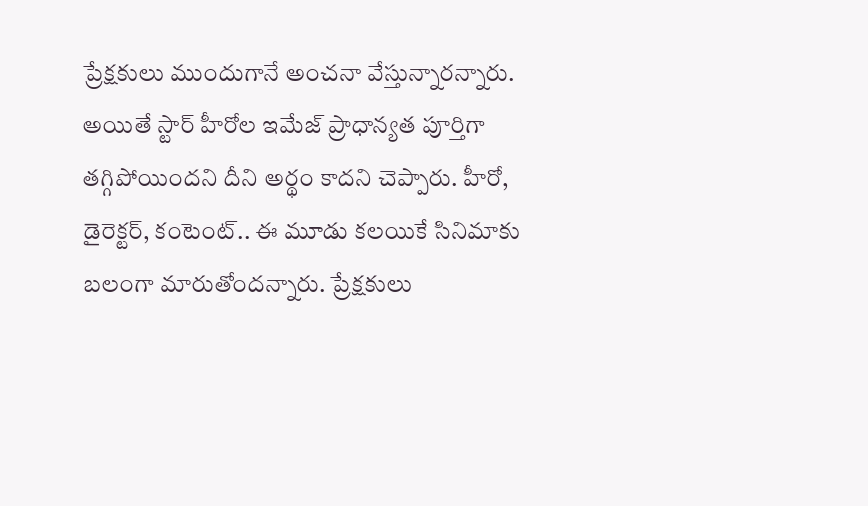ప్రేక్షకులు ముందుగానే అంచనా వేస్తున్నారన్నారు. అయితే స్టార్ హీరోల ఇమేజ్ ప్రాధాన్యత పూర్తిగా తగ్గిపోయిందని దీని అర్థం కాదని చెప్పారు. హీరో, డైరెక్టర్, కంటెంట్.. ఈ మూడు కలయికే సినిమాకు బలంగా మారుతోందన్నారు. ప్రేక్షకులు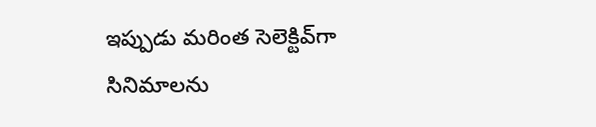ఇప్పుడు మరింత సెలెక్టివ్‌గా సినిమాలను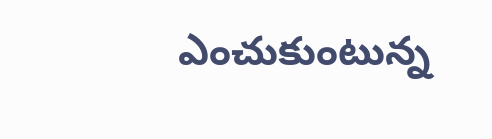ఎంచుకుంటున్న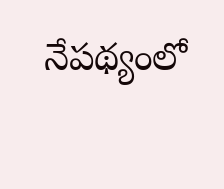నేపథ్యంలో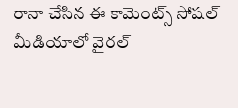రానా చేసిన ఈ కామెంట్స్ సోషల్ మీడియాలో వైరల్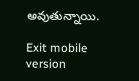అవుతున్నాయి.

Exit mobile version